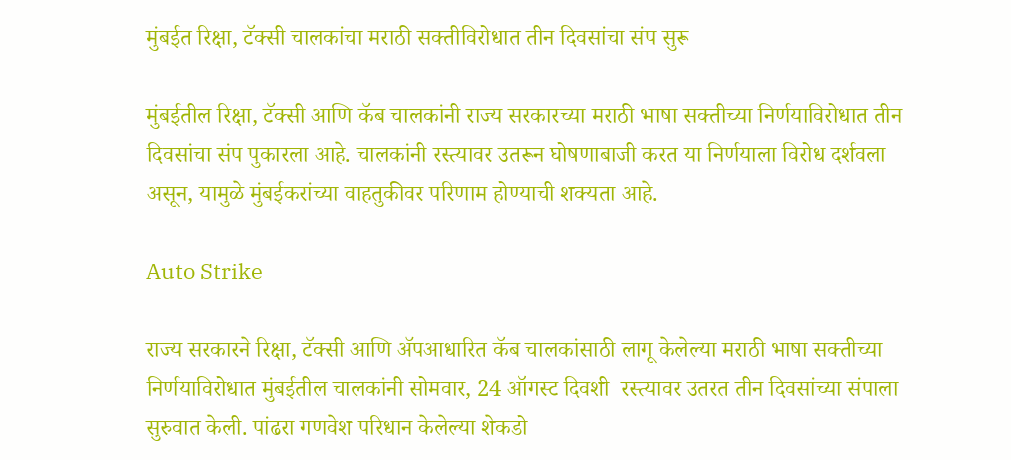मुंबईत रिक्षा, टॅक्सी चालकांचा मराठी सक्तीविरोधात तीन दिवसांचा संप सुरू

मुंबईतील रिक्षा, टॅक्सी आणि कॅब चालकांनी राज्य सरकारच्या मराठी भाषा सक्तीच्या निर्णयाविरोधात तीन दिवसांचा संप पुकारला आहे. चालकांनी रस्त्यावर उतरून घोषणाबाजी करत या निर्णयाला विरोध दर्शवला असून, यामुळे मुंबईकरांच्या वाहतुकीवर परिणाम होण्याची शक्यता आहे.

Auto Strike

राज्य सरकारने रिक्षा, टॅक्सी आणि ॲपआधारित कॅब चालकांसाठी लागू केलेल्या मराठी भाषा सक्तीच्या निर्णयाविरोधात मुंबईतील चालकांनी सोमवार, 24 ऑगस्ट दिवशी  रस्त्यावर उतरत तीन दिवसांच्या संपाला सुरुवात केली. पांढरा गणवेश परिधान केलेल्या शेकडो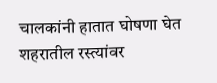चालकांनी हातात घोषणा घेत शहरातील रस्त्यांवर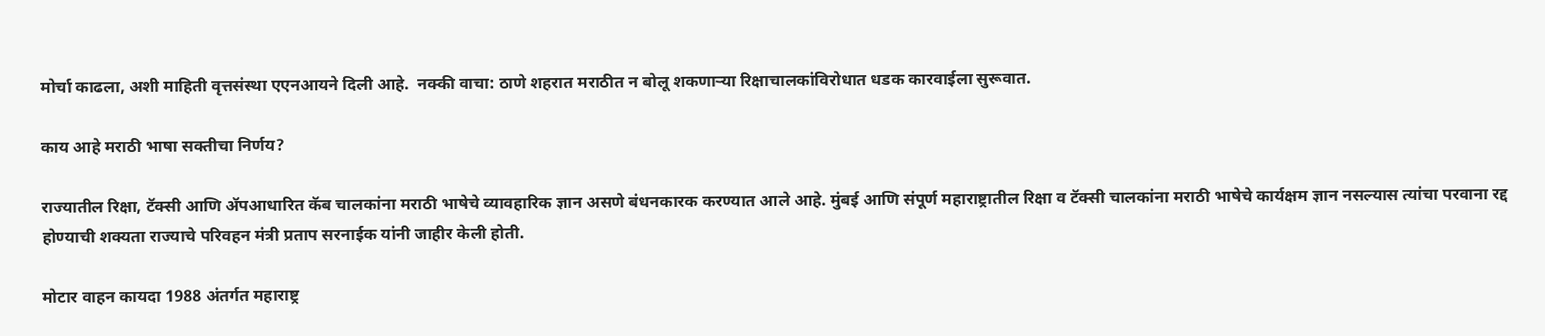मोर्चा काढला, अशी माहिती वृत्तसंस्था एएनआयने दिली आहे.  नक्की वाचा: ठाणे शहरात मराठीत न बोलू शकणार्‍या रिक्षाचालकांविरोधात धडक कारवाईला सुरूवात.

काय आहे मराठी भाषा सक्तीचा निर्णय?

राज्यातील रिक्षा, टॅक्सी आणि ॲपआधारित कॅब चालकांना मराठी भाषेचे व्यावहारिक ज्ञान असणे बंधनकारक करण्यात आले आहे. मुंबई आणि संपूर्ण महाराष्ट्रातील रिक्षा व टॅक्सी चालकांना मराठी भाषेचे कार्यक्षम ज्ञान नसल्यास त्यांचा परवाना रद्द होण्याची शक्यता राज्याचे परिवहन मंत्री प्रताप सरनाईक यांनी जाहीर केली होती.

मोटार वाहन कायदा 1988 अंतर्गत महाराष्ट्र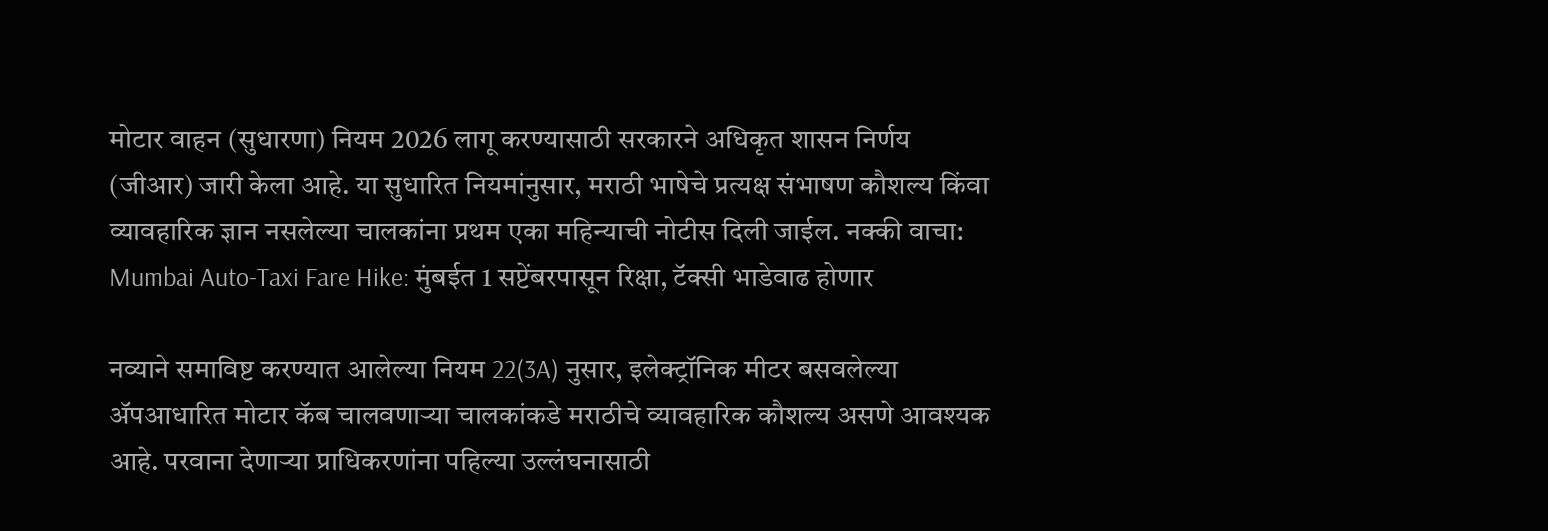मोटार वाहन (सुधारणा) नियम 2026 लागू करण्यासाठी सरकारने अधिकृत शासन निर्णय (जीआर) जारी केला आहे. या सुधारित नियमांनुसार, मराठी भाषेचे प्रत्यक्ष संभाषण कौशल्य किंवा व्यावहारिक ज्ञान नसलेल्या चालकांना प्रथम एका महिन्याची नोटीस दिली जाईल. नक्की वाचा: Mumbai Auto-Taxi Fare Hike: मुंबईत 1 सप्टेंबरपासून रिक्षा, टॅक्सी भाडेवाढ होणार

नव्याने समाविष्ट करण्यात आलेल्या नियम 22(3A) नुसार, इलेक्ट्रॉनिक मीटर बसवलेल्या ॲपआधारित मोटार कॅब चालवणाऱ्या चालकांकडे मराठीचे व्यावहारिक कौशल्य असणे आवश्यक आहे. परवाना देणाऱ्या प्राधिकरणांना पहिल्या उल्लंघनासाठी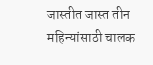जास्तीत जास्त तीन महिन्यांसाठी चालक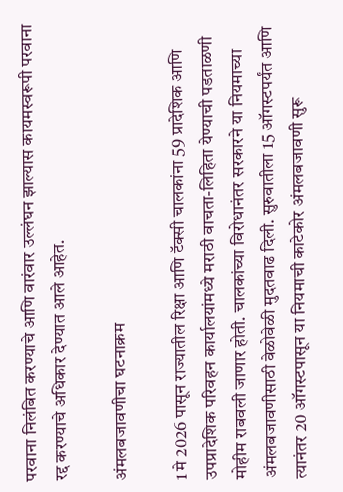परवाना निलंबित करण्याचे आणि वारंवार उल्लंघन झाल्यास कायमस्वरूपी परवाना रद्द करण्याचे अधिकार देण्यात आले आहेत.

अंमलबजावणीचा घटनाक्रम

1 मे 2026 पासून राज्यातील रिक्षा आणि टॅक्सी चालकांना 59 प्रादेशिक आणि उपप्रादेशिक परिवहन कार्यालयांमध्ये मराठी वाचता-लिहिता येण्याची पडताळणी मोहीम राबवली जाणार होती. चालकांच्या विरोधानंतर सरकारने या नियमाच्या अंमलबजावणीसाठी वेळोवेळी मुदतवाढ दिली. सुरुवातीला 15 ऑगस्टपर्यंत आणि त्यानंतर 20 ऑगस्टपासून या नियमाची काटेकोर अंमलबजावणी सुरू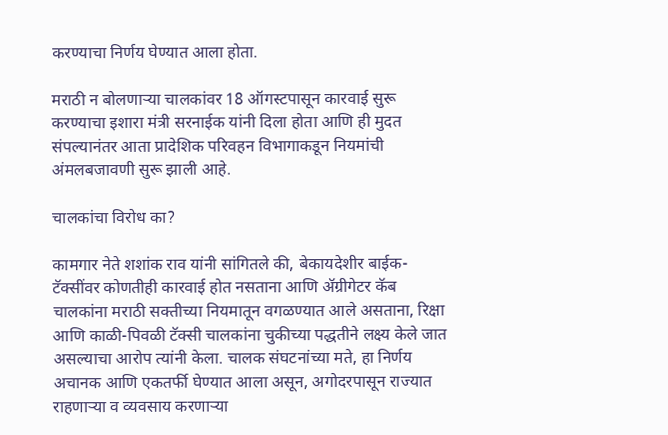करण्याचा निर्णय घेण्यात आला होता.

मराठी न बोलणाऱ्या चालकांवर 18 ऑगस्टपासून कारवाई सुरू करण्याचा इशारा मंत्री सरनाईक यांनी दिला होता आणि ही मुदत संपल्यानंतर आता प्रादेशिक परिवहन विभागाकडून नियमांची अंमलबजावणी सुरू झाली आहे.

चालकांचा विरोध का?

कामगार नेते शशांक राव यांनी सांगितले की, बेकायदेशीर बाईक-टॅक्सींवर कोणतीही कारवाई होत नसताना आणि ॲग्रीगेटर कॅब चालकांना मराठी सक्तीच्या नियमातून वगळण्यात आले असताना, रिक्षा आणि काळी-पिवळी टॅक्सी चालकांना चुकीच्या पद्धतीने लक्ष्य केले जात असल्याचा आरोप त्यांनी केला. चालक संघटनांच्या मते, हा निर्णय अचानक आणि एकतर्फी घेण्यात आला असून, अगोदरपासून राज्यात राहणाऱ्या व व्यवसाय करणाऱ्या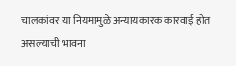चालकांवर या नियमामुळे अन्यायकारक कारवाई होत असल्याची भावना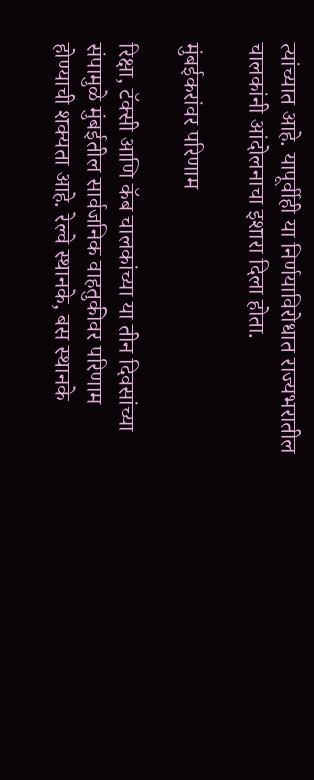त्यांच्यात आहे. यापूर्वीही या निर्णयाविरोधात राज्यभरातील चालकांनी आंदोलनाचा इशारा दिला होता.

मुंबईकरांवर परिणाम

रिक्षा, टॅक्सी आणि कॅब चालकांच्या या तीन दिवसांच्या संपामुळे मुंबईतील सार्वजनिक वाहतुकीवर परिणाम होण्याची शक्यता आहे. रेल्वे स्थानके, बस स्थानके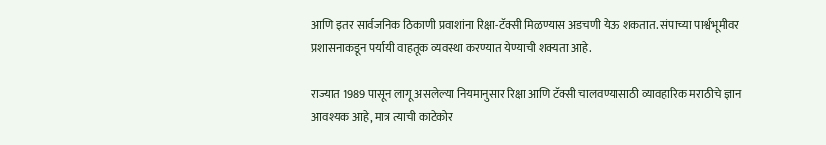आणि इतर सार्वजनिक ठिकाणी प्रवाशांना रिक्षा-टॅक्सी मिळण्यास अडचणी येऊ शकतात. संपाच्या पार्श्वभूमीवर प्रशासनाकडून पर्यायी वाहतूक व्यवस्था करण्यात येण्याची शक्यता आहे.

राज्यात 1989 पासून लागू असलेल्या नियमानुसार रिक्षा आणि टॅक्सी चालवण्यासाठी व्यावहारिक मराठीचे ज्ञान आवश्यक आहे, मात्र त्याची काटेकोर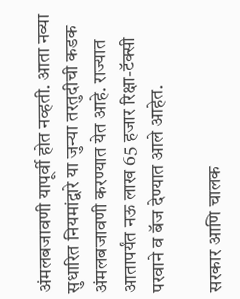अंमलबजावणी यापूर्वी होत नव्हती. आता नव्या सुधारित नियमांद्वारे या जुन्या तरतुदीची कडक अंमलबजावणी करण्यात येत आहे. राज्यात आतापर्यंत नऊ लाख 65 हजार रिक्षा-टॅक्सी परवाने व बॅज देण्यात आले आहेत.

सरकार आणि चालक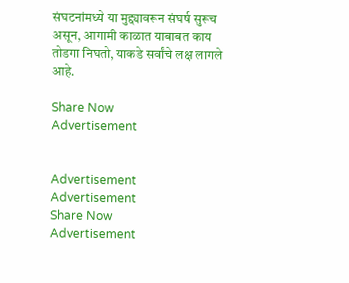संघटनांमध्ये या मुद्द्यावरून संघर्ष सुरूच असून, आगामी काळात याबाबत काय तोडगा निघतो, याकडे सर्वांचे लक्ष लागले आहे.

Share Now
Advertisement


Advertisement
Advertisement
Share Now
Advertisement